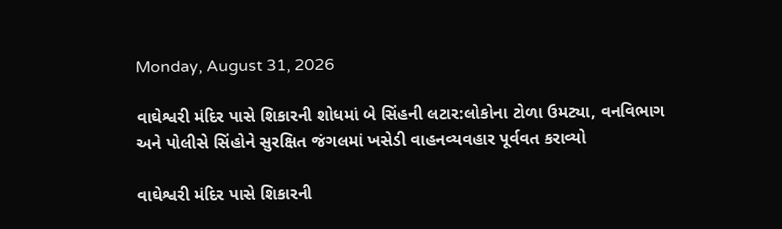Monday, August 31, 2026

વાઘેશ્વરી મંદિર પાસે શિકારની શોધમાં બે સિંહની લટાર:લોકોના ટોળા ઉમટ્યા, વનવિભાગ અને પોલીસે સિંહોને સુરક્ષિત જંગલમાં ખસેડી વાહનવ્યવહાર પૂર્વવત કરાવ્યો

વાઘેશ્વરી મંદિર પાસે શિકારની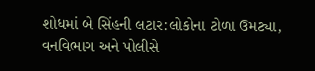શોધમાં બે સિંહની લટાર:લોકોના ટોળા ઉમટ્યા, વનવિભાગ અને પોલીસે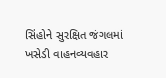સિંહોને સુરક્ષિત જંગલમાં ખસેડી વાહનવ્યવહાર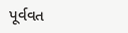પૂર્વવત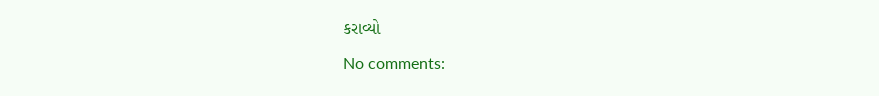કરાવ્યો

No comments: